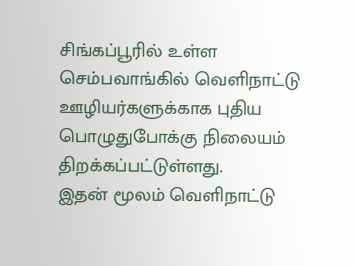சிங்கப்பூரில் உள்ள செம்பவாங்கில் வெளிநாட்டு ஊழியர்களுக்காக புதிய பொழுதுபோக்கு நிலையம் திறக்கப்பட்டுள்ளது.
இதன் மூலம் வெளிநாட்டு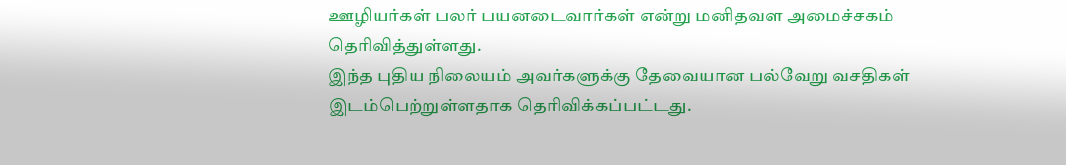ஊழியர்கள் பலர் பயனடைவார்கள் என்று மனிதவள அமைச்சகம் தெரிவித்துள்ளது.
இந்த புதிய நிலையம் அவர்களுக்கு தேவையான பல்வேறு வசதிகள் இடம்பெற்றுள்ளதாக தெரிவிக்கப்பட்டது.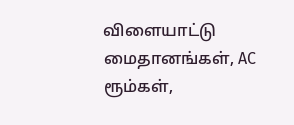விளையாட்டு மைதானங்கள், AC ரூம்கள்,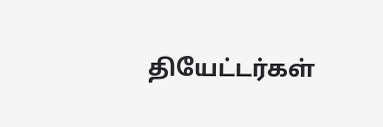தியேட்டர்கள்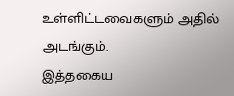உள்ளிட்டவைகளும் அதில் அடங்கும்.
இத்தகைய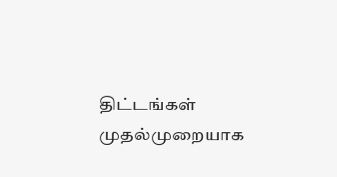திட்டங்கள் முதல்முறையாக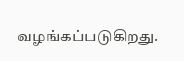வழங்கப்படுகிறது.